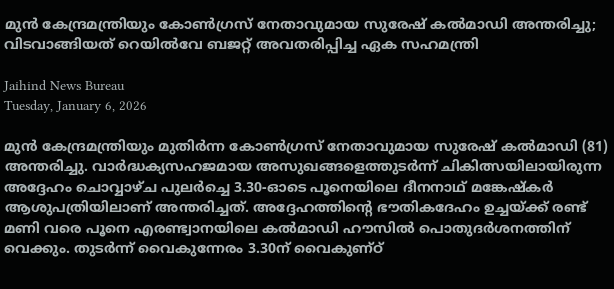മുന്‍ കേന്ദ്രമന്ത്രിയും കോണ്‍ഗ്രസ് നേതാവുമായ സുരേഷ് കല്‍മാഡി അന്തരിച്ചു; വിടവാങ്ങിയത് റെയില്‍വേ ബജറ്റ് അവതരിപ്പിച്ച ഏക സഹമന്ത്രി

Jaihind News Bureau
Tuesday, January 6, 2026

മുന്‍ കേന്ദ്രമന്ത്രിയും മുതിര്‍ന്ന കോണ്‍ഗ്രസ് നേതാവുമായ സുരേഷ് കല്‍മാഡി (81) അന്തരിച്ചു. വാര്‍ദ്ധക്യസഹജമായ അസുഖങ്ങളെത്തുടര്‍ന്ന് ചികിത്സയിലായിരുന്ന അദ്ദേഹം ചൊവ്വാഴ്ച പുലര്‍ച്ചെ 3.30-ഓടെ പൂനെയിലെ ദീനനാഥ് മങ്കേഷ്‌കര്‍ ആശുപത്രിയിലാണ് അന്തരിച്ചത്. അദ്ദേഹത്തിന്റെ ഭൗതികദേഹം ഉച്ചയ്ക്ക് രണ്ട് മണി വരെ പൂനെ എരണ്ട്വാനയിലെ കല്‍മാഡി ഹൗസില്‍ പൊതുദര്‍ശനത്തിന് വെക്കും. തുടര്‍ന്ന് വൈകുന്നേരം 3.30ന് വൈകുണ്ഠ്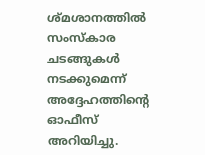ശ്മശാനത്തില്‍ സംസ്‌കാര ചടങ്ങുകള്‍ നടക്കുമെന്ന് അദ്ദേഹത്തിന്റെ ഓഫീസ് അറിയിച്ചു.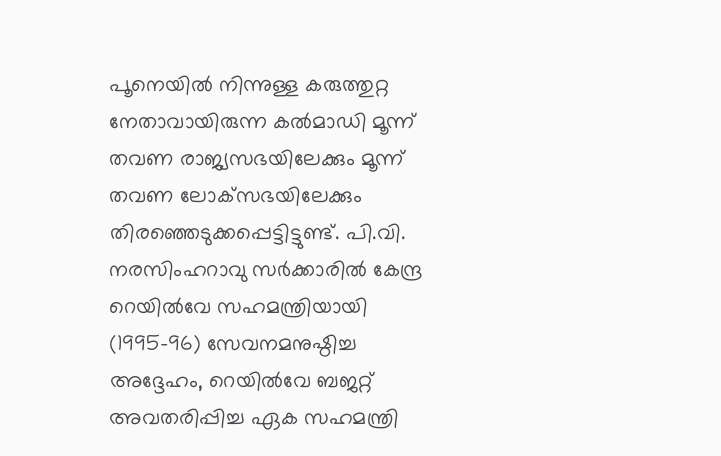പൂനെയില്‍ നിന്നുള്ള കരുത്തുറ്റ നേതാവായിരുന്ന കല്‍മാഡി മൂന്ന് തവണ രാജ്യസഭയിലേക്കും മൂന്ന് തവണ ലോക്‌സഭയിലേക്കും തിരഞ്ഞെടുക്കപ്പെട്ടിട്ടുണ്ട്. പി.വി. നരസിംഹറാവു സര്‍ക്കാരില്‍ കേന്ദ്ര റെയില്‍വേ സഹമന്ത്രിയായി (1995-96) സേവനമനുഷ്ഠിച്ച അദ്ദേഹം, റെയില്‍വേ ബജറ്റ് അവതരിപ്പിച്ച ഏക സഹമന്ത്രി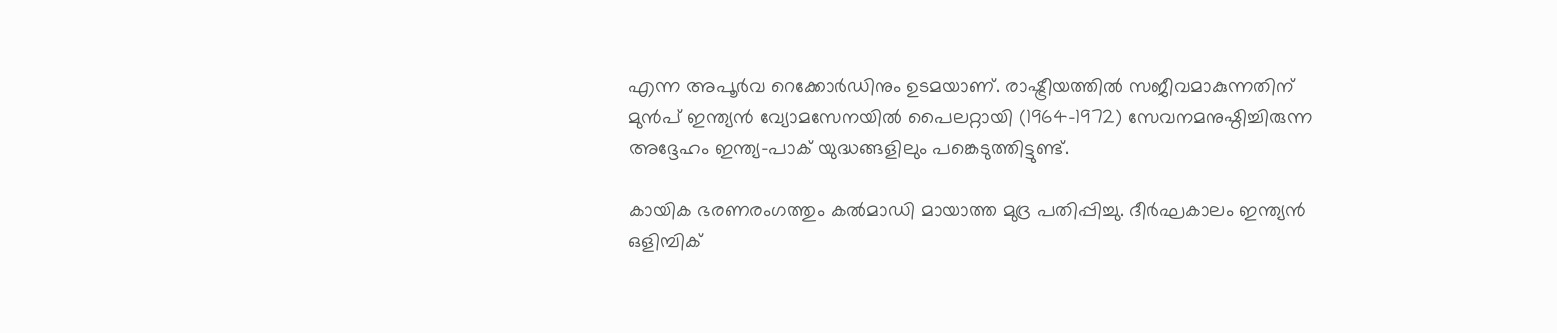എന്ന അപൂര്‍വ റെക്കോര്‍ഡിനും ഉടമയാണ്. രാഷ്ട്രീയത്തില്‍ സജീവമാകുന്നതിന് മുന്‍പ് ഇന്ത്യന്‍ വ്യോമസേനയില്‍ പൈലറ്റായി (1964-1972) സേവനമനുഷ്ഠിച്ചിരുന്ന അദ്ദേഹം ഇന്ത്യ-പാക് യുദ്ധങ്ങളിലും പങ്കെടുത്തിട്ടുണ്ട്.

കായിക ഭരണരംഗത്തും കല്‍മാഡി മായാത്ത മുദ്ര പതിപ്പിച്ചു. ദീര്‍ഘകാലം ഇന്ത്യന്‍ ഒളിമ്പിക്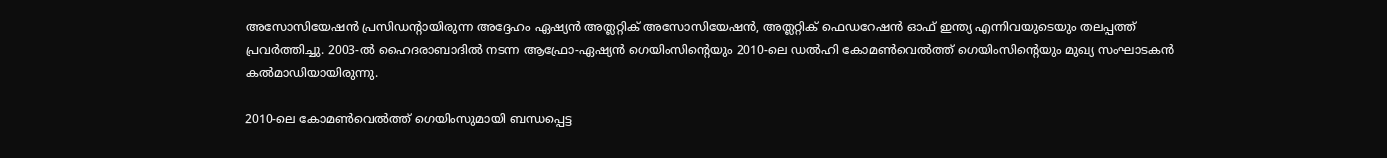അസോസിയേഷന്‍ പ്രസിഡന്റായിരുന്ന അദ്ദേഹം ഏഷ്യന്‍ അത്ലറ്റിക് അസോസിയേഷന്‍, അത്ലറ്റിക് ഫെഡറേഷന്‍ ഓഫ് ഇന്ത്യ എന്നിവയുടെയും തലപ്പത്ത് പ്രവര്‍ത്തിച്ചു. 2003-ല്‍ ഹൈദരാബാദില്‍ നടന്ന ആഫ്രോ-ഏഷ്യന്‍ ഗെയിംസിന്റെയും 2010-ലെ ഡല്‍ഹി കോമണ്‍വെല്‍ത്ത് ഗെയിംസിന്റെയും മുഖ്യ സംഘാടകന്‍ കല്‍മാഡിയായിരുന്നു.

2010-ലെ കോമണ്‍വെല്‍ത്ത് ഗെയിംസുമായി ബന്ധപ്പെട്ട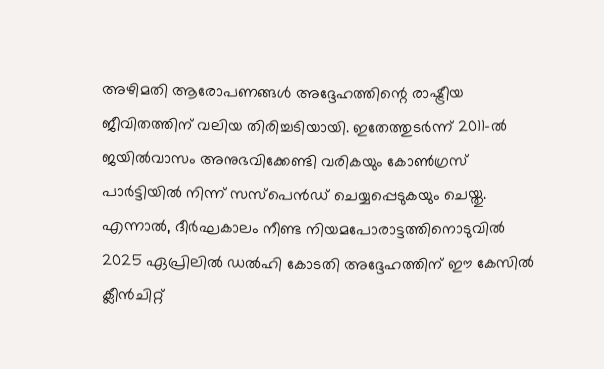അഴിമതി ആരോപണങ്ങള്‍ അദ്ദേഹത്തിന്റെ രാഷ്ട്രീയ ജീവിതത്തിന് വലിയ തിരിച്ചടിയായി. ഇതേത്തുടര്‍ന്ന് 2011-ല്‍ ജയില്‍വാസം അനുഭവിക്കേണ്ടി വരികയും കോണ്‍ഗ്രസ് പാര്‍ട്ടിയില്‍ നിന്ന് സസ്പെന്‍ഡ് ചെയ്യപ്പെടുകയും ചെയ്തു. എന്നാല്‍, ദീര്‍ഘകാലം നീണ്ട നിയമപോരാട്ടത്തിനൊടുവില്‍ 2025 ഏപ്രിലില്‍ ഡല്‍ഹി കോടതി അദ്ദേഹത്തിന് ഈ കേസില്‍ ക്ലീന്‍ചിറ്റ്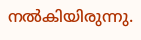നല്‍കിയിരുന്നു.